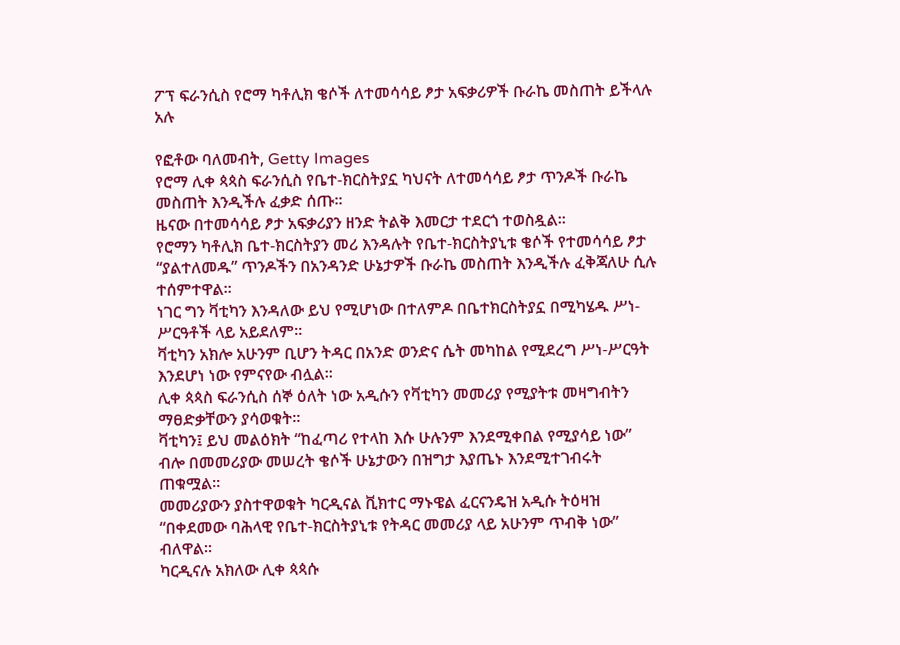ፖፕ ፍራንሲስ የሮማ ካቶሊክ ቄሶች ለተመሳሳይ ፆታ አፍቃሪዎች ቡራኬ መስጠት ይችላሉ አሉ

የፎቶው ባለመብት, Getty Images
የሮማ ሊቀ ጳጳስ ፍራንሲስ የቤተ-ክርስትያኗ ካህናት ለተመሳሳይ ፆታ ጥንዶች ቡራኬ መስጠት እንዲችሉ ፈቃድ ሰጡ።
ዜናው በተመሳሳይ ፆታ አፍቃሪያን ዘንድ ትልቅ እመርታ ተደርጎ ተወስዷል።
የሮማን ካቶሊክ ቤተ-ክርስትያን መሪ እንዳሉት የቤተ-ክርስትያኒቱ ቄሶች የተመሳሳይ ፆታ “ያልተለመዱ” ጥንዶችን በአንዳንድ ሁኔታዎች ቡራኬ መስጠት እንዲችሉ ፈቅጃለሁ ሲሉ ተሰምተዋል።
ነገር ግን ቫቲካን እንዳለው ይህ የሚሆነው በተለምዶ በቤተክርስትያኗ በሚካሄዱ ሥነ-ሥርዓቶች ላይ አይደለም።
ቫቲካን አክሎ አሁንም ቢሆን ትዳር በአንድ ወንድና ሴት መካከል የሚደረግ ሥነ-ሥርዓት እንደሆነ ነው የምናየው ብሏል።
ሊቀ ጳጳስ ፍራንሲስ ሰኞ ዕለት ነው አዲሱን የቫቲካን መመሪያ የሚያትቱ መዛግብትን ማፀድቃቸውን ያሳወቁት።
ቫቲካን፤ ይህ መልዕክት “ከፈጣሪ የተላከ እሱ ሁሉንም እንደሚቀበል የሚያሳይ ነው” ብሎ በመመሪያው መሠረት ቄሶች ሁኔታውን በዝግታ እያጤኑ እንደሚተገብሩት ጠቁሟል።
መመሪያውን ያስተዋወቁት ካርዲናል ቪክተር ማኑዌል ፈርናንዴዝ አዲሱ ትዕዛዝ “በቀደመው ባሕላዊ የቤተ-ክርስትያኒቱ የትዳር መመሪያ ላይ አሁንም ጥብቅ ነው” ብለዋል።
ካርዲናሉ አክለው ሊቀ ጳጳሱ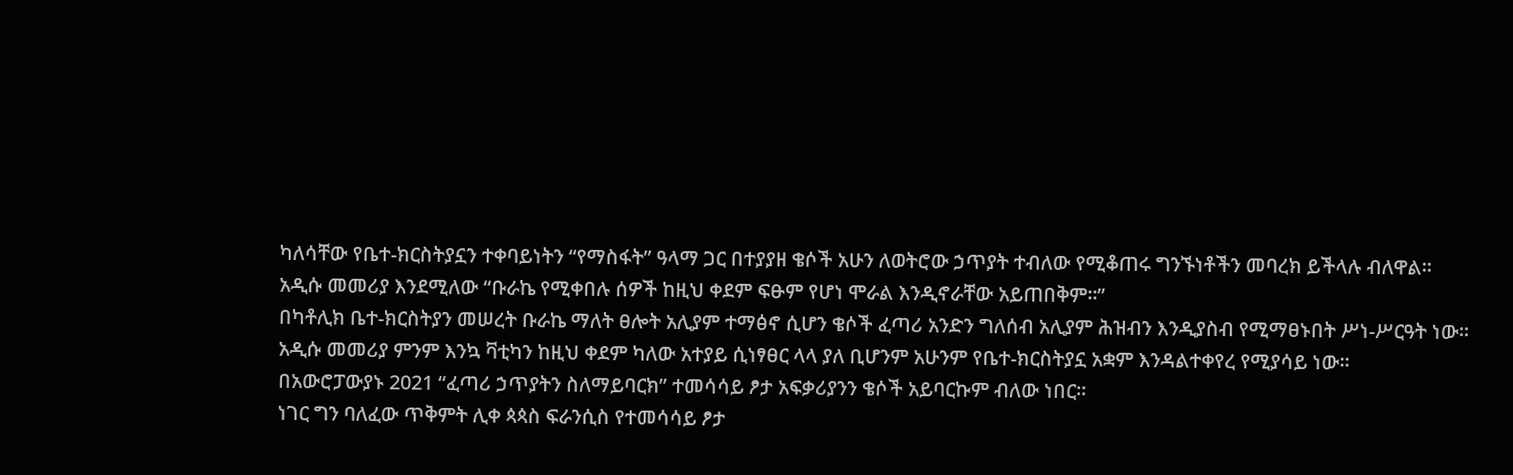ካለሳቸው የቤተ-ክርስትያኗን ተቀባይነትን “የማስፋት” ዓላማ ጋር በተያያዘ ቄሶች አሁን ለወትሮው ኃጥያት ተብለው የሚቆጠሩ ግንኙነቶችን መባረክ ይችላሉ ብለዋል።
አዲሱ መመሪያ እንደሚለው “ቡራኬ የሚቀበሉ ሰዎች ከዚህ ቀደም ፍፁም የሆነ ሞራል እንዲኖራቸው አይጠበቅም።”
በካቶሊክ ቤተ-ክርስትያን መሠረት ቡራኬ ማለት ፀሎት አሊያም ተማፅኖ ሲሆን ቄሶች ፈጣሪ አንድን ግለሰብ አሊያም ሕዝብን እንዲያስብ የሚማፀኑበት ሥነ-ሥርዓት ነው።
አዲሱ መመሪያ ምንም እንኳ ቫቲካን ከዚህ ቀደም ካለው አተያይ ሲነፃፀር ላላ ያለ ቢሆንም አሁንም የቤተ-ክርስትያኗ አቋም እንዳልተቀየረ የሚያሳይ ነው።
በአውሮፓውያኑ 2021 “ፈጣሪ ኃጥያትን ስለማይባርክ” ተመሳሳይ ፆታ አፍቃሪያንን ቄሶች አይባርኩም ብለው ነበር።
ነገር ግን ባለፈው ጥቅምት ሊቀ ጳጳስ ፍራንሲስ የተመሳሳይ ፆታ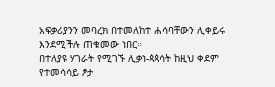አፍቃሪያንን መባረክ በተመለከተ ሐሳባቸውን ሊቀይሩ እንደሚችሉ ጠቁመው ነበር።
በተለያዩ ሃገራት የሚገኙ ሊቃነ-ጳጳሳት ከዚህ ቀደም የተመሳሳይ ፆታ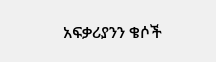አፍቃሪያንን ቄሶች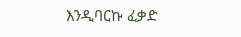እንዲባርኩ ፈቃድ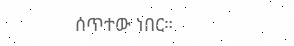ሰጥተው ነበር።